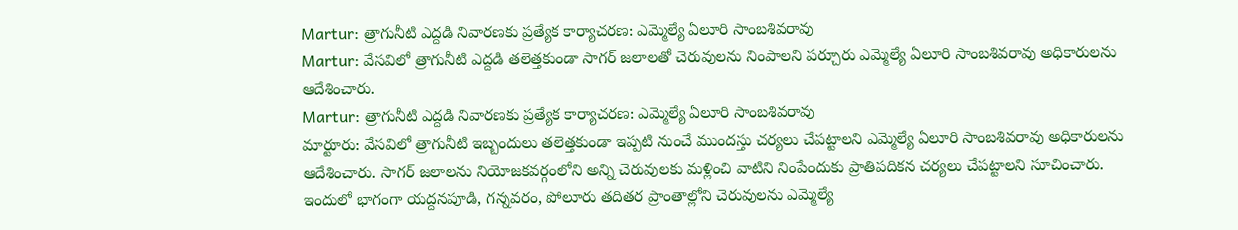Martur: త్రాగునీటి ఎద్దడి నివారణకు ప్రత్యేక కార్యాచరణ: ఎమ్మెల్యే ఏలూరి సాంబశివరావు
Martur: వేసవిలో త్రాగునీటి ఎద్దడి తలెత్తకుండా సాగర్ జలాలతో చెరువులను నింపాలని పర్చూరు ఎమ్మెల్యే ఏలూరి సాంబశివరావు అధికారులను ఆదేశించారు.
Martur: త్రాగునీటి ఎద్దడి నివారణకు ప్రత్యేక కార్యాచరణ: ఎమ్మెల్యే ఏలూరి సాంబశివరావు
మార్టూరు: వేసవిలో త్రాగునీటి ఇబ్బందులు తలెత్తకుండా ఇప్పటి నుంచే ముందస్తు చర్యలు చేపట్టాలని ఎమ్మెల్యే ఏలూరి సాంబశివరావు అధికారులను ఆదేశించారు. సాగర్ జలాలను నియోజకవర్గంలోని అన్ని చెరువులకు మళ్లించి వాటిని నింపేందుకు ప్రాతిపదికన చర్యలు చేపట్టాలని సూచించారు. ఇందులో భాగంగా యద్దనపూడి, గన్నవరం, పోలూరు తదితర ప్రాంతాల్లోని చెరువులను ఎమ్మెల్యే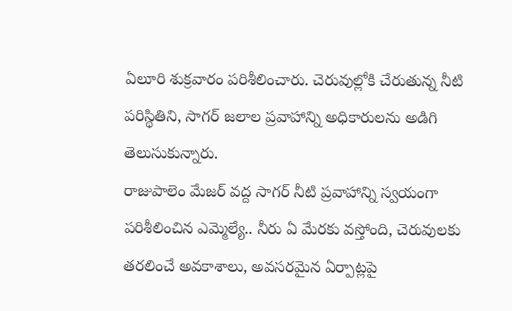ఏలూరి శుక్రవారం పరిశీలించారు. చెరువుల్లోకి చేరుతున్న నీటి పరిస్థితిని, సాగర్ జలాల ప్రవాహాన్ని అధికారులను అడిగి తెలుసుకున్నారు.
రాజుపాలెం మేజర్ వద్ద సాగర్ నీటి ప్రవాహాన్ని స్వయంగా పరిశీలించిన ఎమ్మెల్యే.. నీరు ఏ మేరకు వస్తోంది, చెరువులకు తరలించే అవకాశాలు, అవసరమైన ఏర్పాట్లపై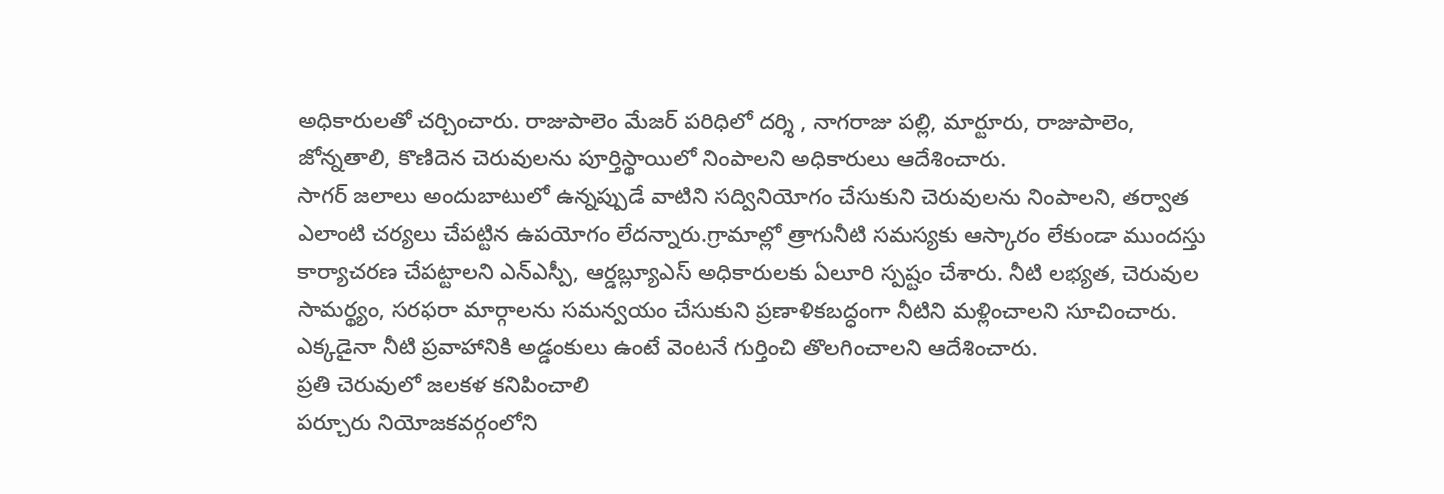అధికారులతో చర్చించారు. రాజుపాలెం మేజర్ పరిధిలో దర్శి , నాగరాజు పల్లి, మార్టూరు, రాజుపాలెం, జోన్నతాలి, కొణిదెన చెరువులను పూర్తిస్థాయిలో నింపాలని అధికారులు ఆదేశించారు.
సాగర్ జలాలు అందుబాటులో ఉన్నప్పుడే వాటిని సద్వినియోగం చేసుకుని చెరువులను నింపాలని, తర్వాత ఎలాంటి చర్యలు చేపట్టిన ఉపయోగం లేదన్నారు.గ్రామాల్లో త్రాగునీటి సమస్యకు ఆస్కారం లేకుండా ముందస్తు కార్యాచరణ చేపట్టాలని ఎన్ఎస్పీ, ఆర్డబ్ల్యూఎస్ అధికారులకు ఏలూరి స్పష్టం చేశారు. నీటి లభ్యత, చెరువుల సామర్థ్యం, సరఫరా మార్గాలను సమన్వయం చేసుకుని ప్రణాళికబద్ధంగా నీటిని మళ్లించాలని సూచించారు. ఎక్కడైనా నీటి ప్రవాహానికి అడ్డంకులు ఉంటే వెంటనే గుర్తించి తొలగించాలని ఆదేశించారు.
ప్రతి చెరువులో జలకళ కనిపించాలి
పర్చూరు నియోజకవర్గంలోని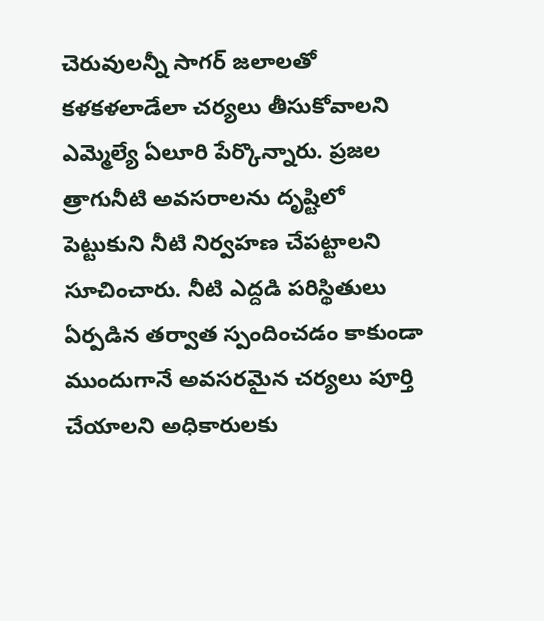చెరువులన్నీ సాగర్ జలాలతో కళకళలాడేలా చర్యలు తీసుకోవాలని ఎమ్మెల్యే ఏలూరి పేర్కొన్నారు. ప్రజల త్రాగునీటి అవసరాలను దృష్టిలో పెట్టుకుని నీటి నిర్వహణ చేపట్టాలని సూచించారు. నీటి ఎద్దడి పరిస్థితులు ఏర్పడిన తర్వాత స్పందించడం కాకుండా ముందుగానే అవసరమైన చర్యలు పూర్తి చేయాలని అధికారులకు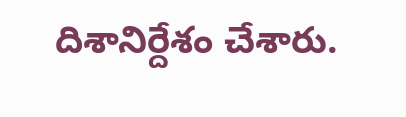దిశానిర్దేశం చేశారు.